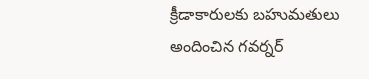క్రీడాకారులకు బహుమతులు అందించిన గవర్నర్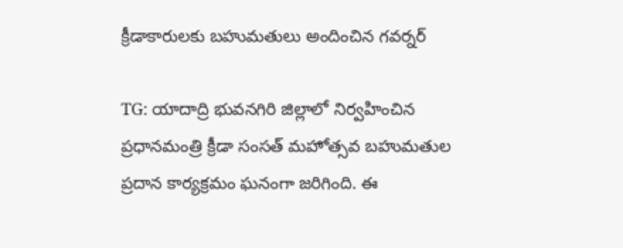క్రీడాకారులకు బహుమతులు అందించిన గవర్నర్

TG: యాదాద్రి భువనగిరి జిల్లాలో నిర్వహించిన ప్రధానమంత్రి క్రీడా సంసత్ మహోత్సవ బహుమతుల ప్రదాన కార్యక్రమం ఘనంగా జరిగింది. ఈ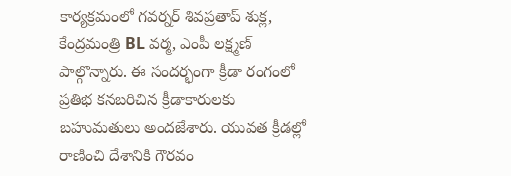కార్యక్రమంలో గవర్నర్ శివప్రతాప్ శుక్ల, కేంద్రమంత్రి BL వర్మ, ఎంపీ లక్ష్మణ్ పాల్గొన్నారు. ఈ సందర్భంగా క్రీడా రంగంలో ప్రతిభ కనబరిచిన క్రీడాకారులకు బహుమతులు అందజేశారు. యువత క్రీడల్లో రాణించి దేశానికి గౌరవం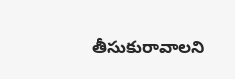తీసుకురావాలని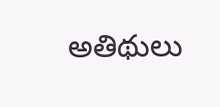అతిథులు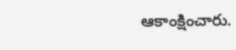ఆకాంక్షించారు.